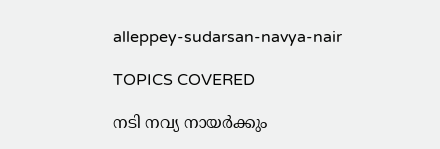alleppey-sudarsan-navya-nair

TOPICS COVERED

നടി നവ്യ നായർക്കും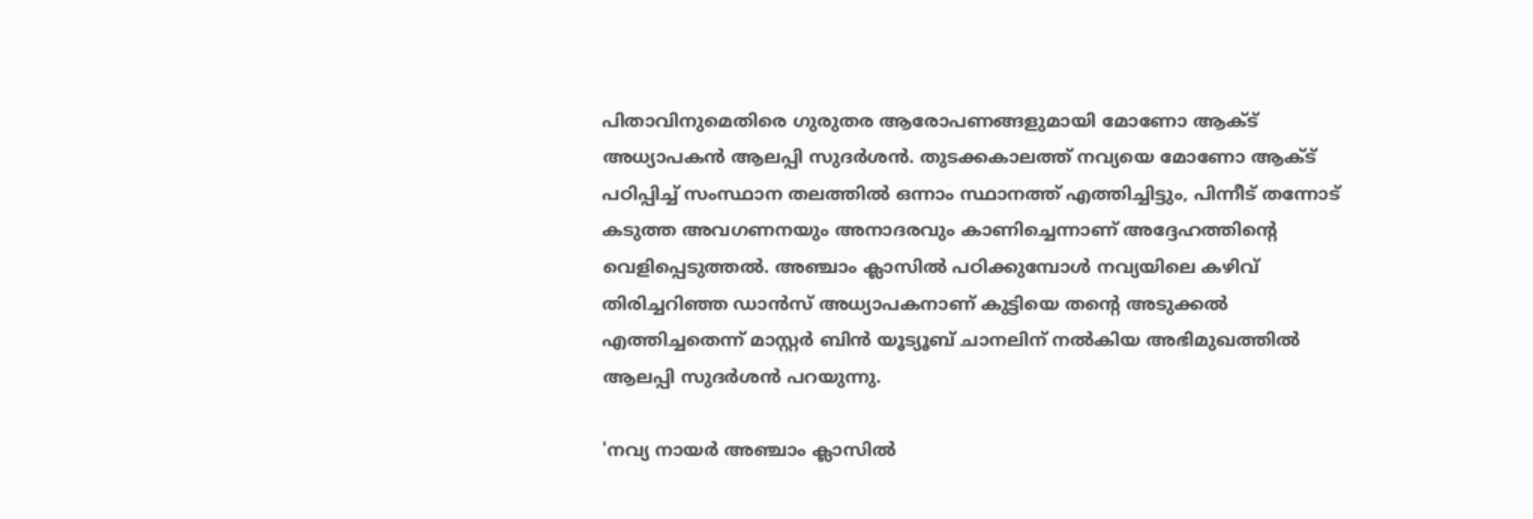പിതാവിനുമെതിരെ ഗുരുതര ആരോപണങ്ങളുമായി മോണോ ആക്ട് അധ്യാപകൻ ആലപ്പി സുദർശൻ. തുടക്കകാലത്ത് നവ്യയെ മോണോ ആക്ട് പഠിപ്പിച്ച് സംസ്ഥാന തലത്തിൽ ഒന്നാം സ്ഥാനത്ത് എത്തിച്ചിട്ടും, പിന്നീട് തന്നോട് കടുത്ത അവഗണനയും അനാദരവും കാണിച്ചെന്നാണ് അദ്ദേഹത്തിന്റെ വെളിപ്പെടുത്തൽ. അഞ്ചാം ക്ലാസിൽ പഠിക്കുമ്പോൾ നവ്യയിലെ കഴിവ് തിരിച്ചറിഞ്ഞ ഡാൻസ് അധ്യാപകനാണ് കുട്ടിയെ തന്റെ അടുക്കൽ എത്തിച്ചതെന്ന് മാസ്റ്റര്‍ ബിന്‍ യൂട്യൂബ് ചാനലിന് നല്‍കിയ അഭിമുഖത്തില്‍ ആലപ്പി സുദർശൻ പറയുന്നു.

'നവ്യ നായർ അഞ്ചാം ക്ലാസിൽ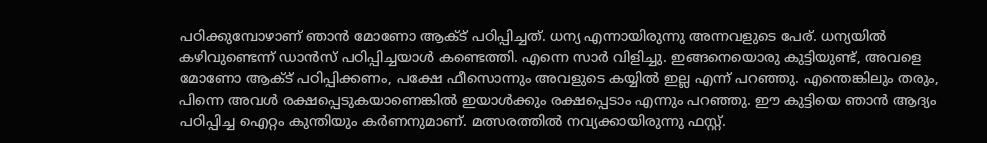പഠിക്കുമ്പോഴാണ് ഞാൻ മോണോ ആക്ട് പഠിപ്പിച്ചത്. ധന്യ എന്നായിരുന്നു അന്നവളുടെ പേര്. ധന്യയിൽ കഴിവുണ്ടെന്ന് ഡാൻസ് പഠിപ്പിച്ചയാൾ കണ്ടെത്തി. എന്നെ സാർ വിളിച്ചു. ഇങ്ങനെയൊരു കുട്ടിയുണ്ട്, അവളെ മോണോ ആക്ട് പഠിപ്പിക്കണം, പക്ഷേ ഫീസൊന്നും അവളുടെ കയ്യിൽ ഇല്ല എന്ന് പറഞ്ഞു. എന്തെങ്കിലും തരും, പിന്നെ അവൾ രക്ഷപ്പെടുകയാണെങ്കിൽ ഇയാൾക്കും രക്ഷപ്പെടാം എന്നും പറഞ്ഞു. ഈ കുട്ടിയെ ഞാൻ ആദ്യം പഠിപ്പിച്ച ഐറ്റം കുന്തിയും കർണനുമാണ്. മത്സരത്തിൽ നവ്യക്കായിരുന്നു ഫസ്റ്റ്.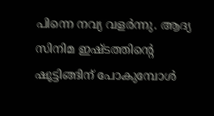പിന്നെ നവ്യ വളർന്നു. ആദ്യ സിനിമ ഇഷ്ടത്തിന്റെ ഷൂട്ടിങ്ങിന് പോകുമ്പോൾ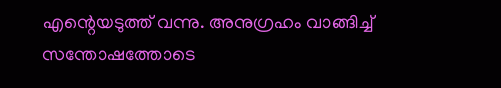എന്റെയടുത്ത് വന്നു. അനുഗ്രഹം വാങ്ങിച്ച് സന്തോഷത്തോടെ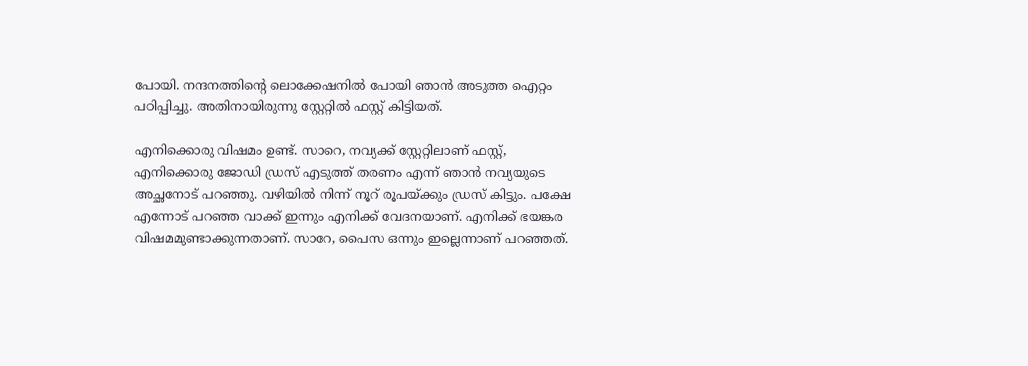പോയി. നന്ദനത്തിന്റെ ലൊക്കേഷനിൽ പോയി ഞാൻ അടുത്ത ഐറ്റം പഠിപ്പിച്ചു. അതിനായിരുന്നു സ്റ്റേറ്റിൽ ഫസ്റ്റ് കിട്ടിയത്.

എനിക്കൊരു വിഷമം ഉണ്ട്. സാറെ, നവ്യക്ക് സ്റ്റേറ്റിലാണ് ഫസ്റ്റ്, എനിക്കൊരു ജോഡി ഡ്രസ് എടുത്ത് തരണം എന്ന് ഞാൻ നവ്യയുടെ അച്ഛനോട് പറഞ്ഞു. വഴിയിൽ നിന്ന് നൂറ് രൂപയ്ക്കും ഡ്രസ് കിട്ടും. പക്ഷേ എന്നോട് പറഞ്ഞ വാക്ക് ഇന്നും എനിക്ക് വേദനയാണ്. എനിക്ക് ഭയങ്കര വിഷമമുണ്ടാക്കുന്നതാണ്. സാറേ, പൈസ ഒന്നും ഇല്ലെന്നാണ് പറഞ്ഞത്.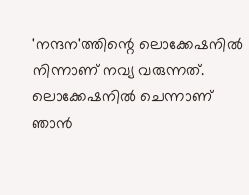'നന്ദന'ത്തിന്റെ ലൊക്കേഷനിൽ നിന്നാണ് നവ്യ വരുന്നത്. ലൊക്കേഷനിൽ ചെന്നാണ് ഞാൻ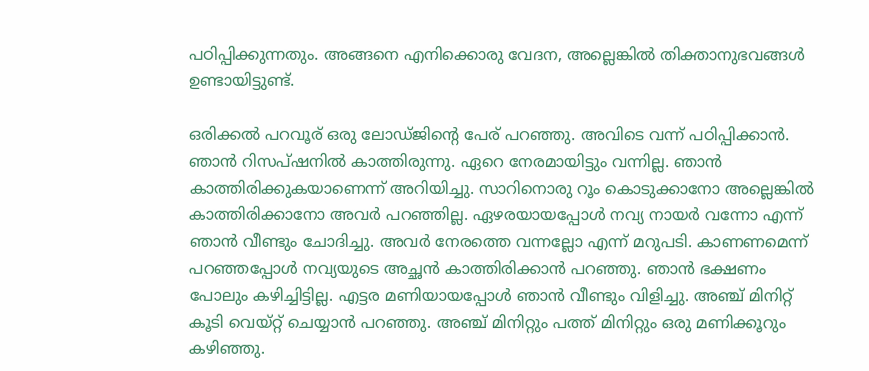പഠിപ്പിക്കുന്നതും. അങ്ങനെ എനിക്കൊരു വേദന, അല്ലെങ്കിൽ തിക്താനുഭവങ്ങൾ ഉണ്ടായിട്ടുണ്ട്.

ഒരിക്കൽ പറവൂര് ഒരു ലോഡ്ജിന്റെ പേര് പറഞ്ഞു. അവിടെ വന്ന് പഠിപ്പിക്കാൻ. ഞാൻ റിസപ്ഷനിൽ കാത്തിരുന്നു. ഏറെ നേരമായിട്ടും വന്നില്ല. ഞാൻ കാത്തിരിക്കുകയാണെന്ന് അറിയിച്ചു. സാറിനൊരു റൂം കൊടുക്കാനോ അല്ലെങ്കിൽ കാത്തിരിക്കാനോ അവർ പറഞ്ഞില്ല. ഏഴരയായപ്പോൾ നവ്യ നായർ വന്നോ എന്ന് ഞാൻ വീണ്ടും ചോദിച്ചു. അവർ നേരത്തെ വന്നല്ലോ എന്ന് മറുപടി. കാണണമെന്ന് പറഞ്ഞപ്പോൾ നവ്യയുടെ അച്ഛൻ കാത്തിരിക്കാൻ പറഞ്ഞു. ഞാൻ ഭക്ഷണം പോലും കഴിച്ചിട്ടില്ല. എട്ടര മണിയായപ്പോൾ ഞാൻ വീണ്ടും വിളിച്ചു. അഞ്ച് മിനിറ്റ് കൂടി വെയ്റ്റ് ചെയ്യാൻ പറഞ്ഞു. അഞ്ച് മിനിറ്റും പത്ത് മിനിറ്റും ഒരു മണിക്കൂറും കഴിഞ്ഞു.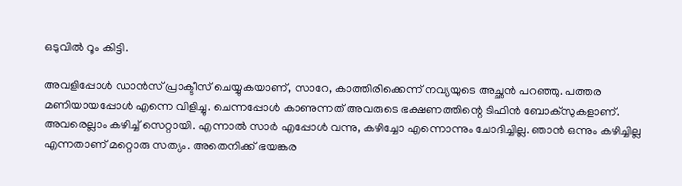ഒടുവിൽ റൂം കിട്ടി.

അവളിപ്പോൾ ഡാൻസ് പ്രാക്ടീസ് ചെയ്യുകയാണ്, സാറേ, കാത്തിരിക്കെന്ന് നവ്യയുടെ അച്ഛൻ പറഞ്ഞു. പത്തര മണിയായപ്പോൾ എന്നെ വിളിച്ചു. ചെന്നപ്പോൾ കാണുന്നത് അവരുടെ ഭക്ഷണത്തിന്റെ ടിഫിൻ ബോക്സുകളാണ്. അവരെല്ലാം കഴിച്ച് സെറ്റായി. എന്നാൽ സാർ എപ്പോൾ വന്നു, കഴിച്ചോ എന്നൊന്നും ചോദിച്ചില്ല. ഞാൻ ഒന്നും കഴിച്ചില്ല എന്നതാണ് മറ്റൊരു സത്യം. അതെനിക്ക് ഭയങ്കര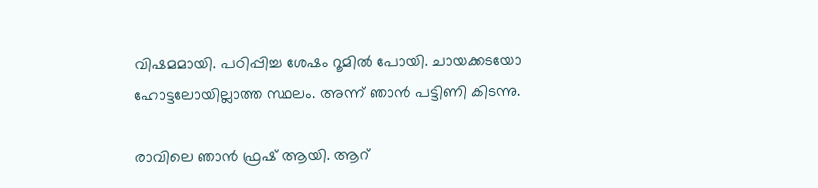വിഷമമായി. പഠിപ്പിച്ച ശേഷം റൂമിൽ പോയി. ചായക്കടയോ ഹോട്ടലോയില്ലാത്ത സ്ഥലം. അന്ന് ഞാൻ പട്ടിണി കിടന്നു.

രാവിലെ ഞാൻ ഫ്രഷ് ആയി. ആറ്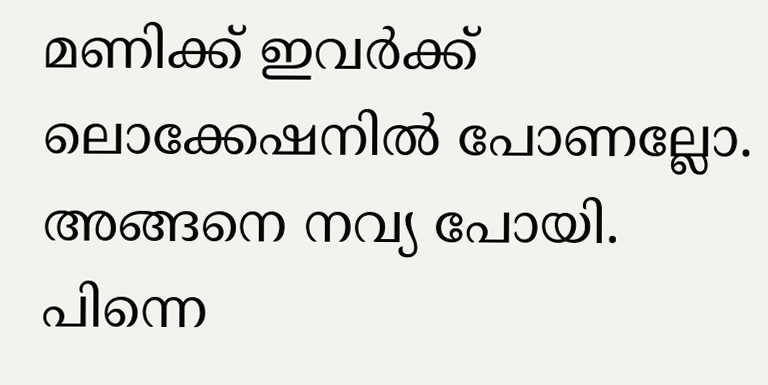മണിക്ക് ഇവർക്ക് ലൊക്കേഷനിൽ പോണല്ലോ. അങ്ങനെ നവ്യ പോയി. പിന്നെ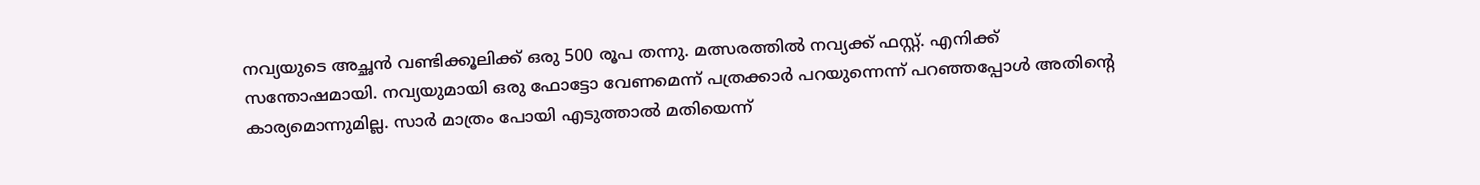നവ്യയുടെ അച്ഛൻ വണ്ടിക്കൂലിക്ക് ഒരു 500 രൂപ തന്നു. മത്സരത്തിൽ നവ്യക്ക് ഫസ്റ്റ്. എനിക്ക് സന്തോഷമായി. നവ്യയുമായി ഒരു ഫോട്ടോ വേണമെന്ന് പത്രക്കാർ പറയുന്നെന്ന് പറഞ്ഞപ്പോൾ അതിന്റെ കാര്യമൊന്നുമില്ല. സാർ മാത്രം പോയി എടുത്താൽ മതിയെന്ന്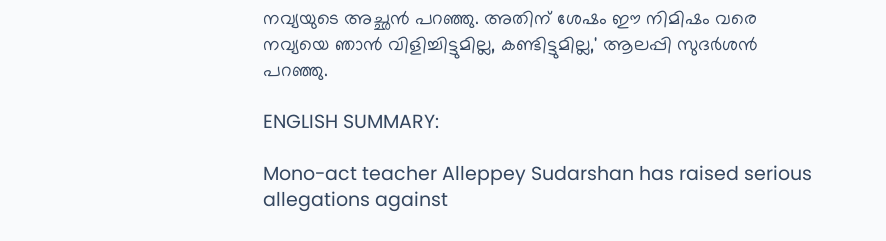നവ്യയുടെ അച്ഛൻ പറഞ്ഞു. അതിന് ശേഷം ഈ നിമിഷം വരെ നവ്യയെ ഞാൻ വിളിച്ചിട്ടുമില്ല, കണ്ടിട്ടുമില്ല,' ആലപ്പി സുദർശൻ പറ‍ഞ്ഞു.

ENGLISH SUMMARY:

Mono-act teacher Alleppey Sudarshan has raised serious allegations against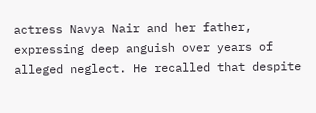actress Navya Nair and her father, expressing deep anguish over years of alleged neglect. He recalled that despite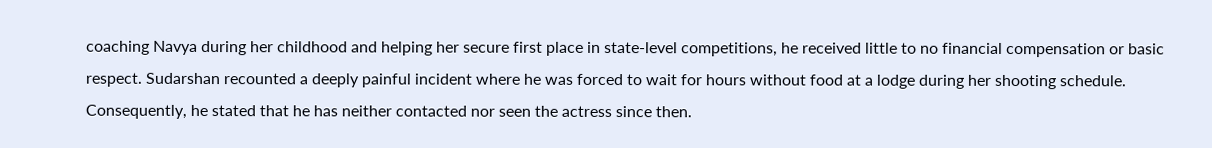coaching Navya during her childhood and helping her secure first place in state-level competitions, he received little to no financial compensation or basic respect. Sudarshan recounted a deeply painful incident where he was forced to wait for hours without food at a lodge during her shooting schedule. Consequently, he stated that he has neither contacted nor seen the actress since then.